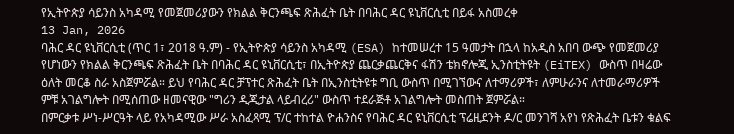የኢትዮጵያ ሳይንስ አካዳሚ የመጀመሪያውን የክልል ቅርንጫፍ ጽሕፈት ቤት በባሕር ዳር ዩኒቨርሲቲ በይፋ አስመረቀ
13 Jan, 2026
ባሕር ዳር ዩኒቨርሲቲ (ጥር 1፣ 2018 ዓ.ም) - የኢትዮጵያ ሳይንስ አካዳሚ (ESA) ከተመሠረተ 15 ዓመታት በኋላ ከአዲስ አበባ ውጭ የመጀመሪያ የሆነውን የክልል ቅርንጫፍ ጽሕፈት ቤት በባሕር ዳር ዩኒቨርሲቲ፣ በኢትዮጵያ ጨርቃጨርቅና ፋሽን ቴክኖሎጂ ኢንስቲትዩት (EiTEX) ውስጥ በዛሬው ዕለት መርቆ ስራ አስጀምሯል። ይህ የባሕር ዳር ቻፕተር ጽሕፈት ቤት በኢንስቲትዩቱ ግቢ ውስጥ በሚገኘውና ለተማሪዎች፣ ለምሁራንና ለተመራማሪዎች ምቹ አገልግሎት በሚሰጠው ዘመናዊው "ግሪን ዲጂታል ላይብረሪ" ውስጥ ተደራጅቶ አገልግሎት መስጠት ጀምሯል።
በምርቃቱ ሥነ-ሥርዓት ላይ የአካዳሚው ሥራ አስፈጻሚ ፕ/ር ተከተል ዮሐንስና የባሕር ዳር ዩኒቨርሲቲ ፕሬዚደንት ዶ/ር መንገሻ አየነ የጽሕፈት ቤቱን ቁልፍ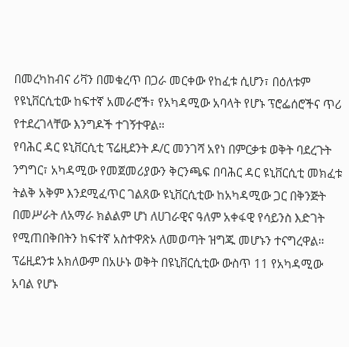በመረካከብና ሪቫን በመቁረጥ በጋራ መርቀው የከፈቱ ሲሆን፣ በዕለቱም የዩኒቨርሲቲው ከፍተኛ አመራሮች፣ የአካዳሚው አባላት የሆኑ ፕሮፌሰሮችና ጥሪ የተደረገላቸው እንግዶች ተገኝተዋል።
የባሕር ዳር ዩኒቨርሲቲ ፕሬዚደንት ዶ/ር መንገሻ አየነ በምርቃቱ ወቅት ባደረጉት ንግግር፣ አካዳሚው የመጀመሪያውን ቅርንጫፍ በባሕር ዳር ዩኒቨርሲቲ መክፈቱ ትልቅ አቅም እንደሚፈጥር ገልጸው ዩኒቨርሲቲው ከአካዳሚው ጋር በቅንጅት በመሥራት ለአማራ ክልልም ሆነ ለሀገራዊና ዓለም አቀፋዊ የሳይንስ እድገት የሚጠበቅበትን ከፍተኛ አስተዋጽኦ ለመወጣት ዝግጁ መሆኑን ተናግረዋል። ፕሬዚደንቱ አክለውም በአሁኑ ወቅት በዩኒቨርሲቲው ውስጥ 11 የአካዳሚው አባል የሆኑ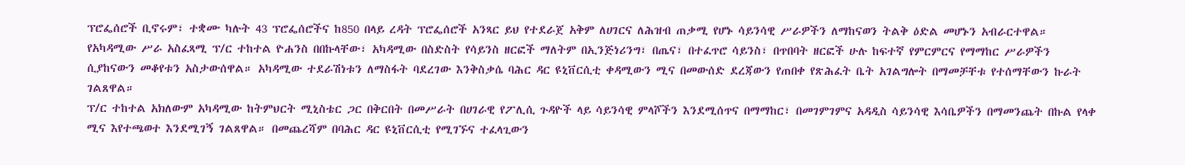ፕሮፌሰሮች ቢኖሩም፣ ተቋሙ ካሉት 43 ፕሮፌሰሮችና ከ850 በላይ ረዳት ፕሮፌሰሮች አንጻር ይህ የተደራጀ አቅም ለሀገርና ለሕዝብ ጠቃሚ የሆኑ ሳይንሳዊ ሥራዎችን ለማከናወን ትልቅ ዕድል መሆኑን አብራርተዋል።
የአካዳሚው ሥራ አስፈጻሚ ፕ/ር ተከተል ዮሐንስ በበኩላቸው፣ አካዳሚው በስድስት የሳይንስ ዘርፎች ማለትም በኢንጅነሪንግ፣ በጤና፣ በተፈጥሮ ሳይንስ፣ በጥበባት ዘርፎች ሁሉ ከፍተኛ የምርምርና የማማከር ሥራዎችን ሲያከናውን መቆየቱን አስታውሰዋል። አካዳሚው ተደራሽነቱን ለማስፋት ባደረገው እንቅስቃሴ ባሕር ዳር ዩኒቨርሲቲ ቀዳሚውን ሚና በመውሰድ ደረጃውን የጠበቀ የጽሕፈት ቤት አገልግሎት በማመቻቸቱ የተሰማቸውን ኩራት ገልጸዋል።
ፕ/ር ተከተል አክለውም አካዳሚው ከትምህርት ሚኒስቴር ጋር በቅርበት በመሥራት በሀገራዊ የፖሊሲ ጉዳዮች ላይ ሳይንሳዊ ምላሾችን እንደሚሰጥና በማማከር፣ በመገምገምና አዳዲስ ሳይንሳዊ እሳቤዎችን በማመንጨት በኩል የላቀ ሚና እየተጫወተ እንደሚገኝ ገልጸዋል። በመጨረሻም በባሕር ዳር ዩኒቨርሲቲ የሚገኙና ተፈላጊውን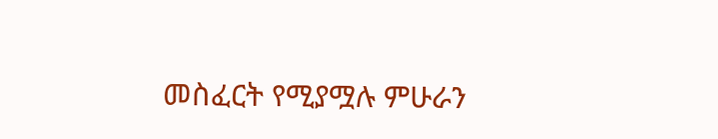መስፈርት የሚያሟሉ ምሁራን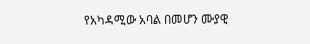የአካዳሚው አባል በመሆን ሙያዊ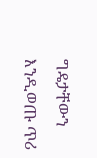ግዴታቸውን እንዲወጡ ጥሪ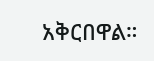አቅርበዋል።